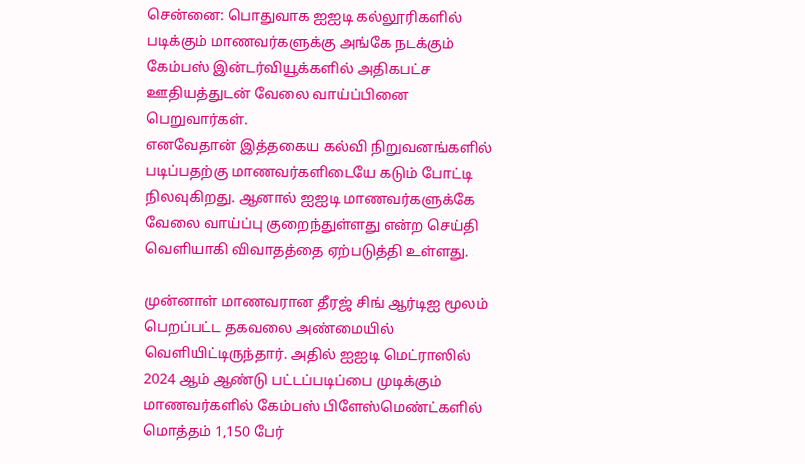சென்னை: பொதுவாக ஐஐடி கல்லூரிகளில் படிக்கும் மாணவர்களுக்கு அங்கே நடக்கும் கேம்பஸ் இன்டர்வியூக்களில் அதிகபட்ச ஊதியத்துடன் வேலை வாய்ப்பினை பெறுவார்கள்.
எனவேதான் இத்தகைய கல்வி நிறுவனங்களில் படிப்பதற்கு மாணவர்களிடையே கடும் போட்டி நிலவுகிறது. ஆனால் ஐஐடி மாணவர்களுக்கே வேலை வாய்ப்பு குறைந்துள்ளது என்ற செய்தி வெளியாகி விவாதத்தை ஏற்படுத்தி உள்ளது.

முன்னாள் மாணவரான தீரஜ் சிங் ஆர்டிஐ மூலம் பெறப்பட்ட தகவலை அண்மையில் வெளியிட்டிருந்தார். அதில் ஐஐடி மெட்ராஸில் 2024 ஆம் ஆண்டு பட்டப்படிப்பை முடிக்கும் மாணவர்களில் கேம்பஸ் பிளேஸ்மெண்ட்களில் மொத்தம் 1,150 பேர்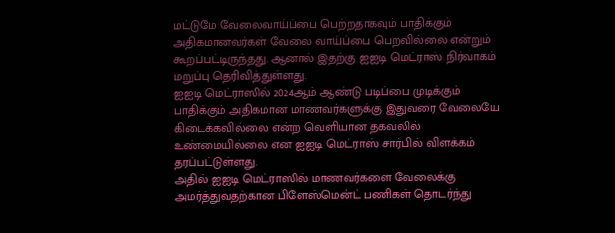மட்டுமே வேலைவாய்ப்பை பெற்றதாகவும் பாதிக்கும் அதிகமானவர்கள் வேலை வாய்ப்பை பெறவில்லை என்றும் கூறப்பட்டிருந்தது. ஆனால் இதற்கு ஐஐடி மெட்ராஸ் நிர்வாகம் மறுப்பு தெரிவித்துள்ளது.
ஐஐடி மெட்ராஸில் 2024ஆம் ஆண்டு படிப்பை முடிக்கும் பாதிக்கும் அதிகமான மாணவர்களுக்கு இதுவரை வேலையே கிடைக்கவில்லை என்ற வெளியான தகவலில் உண்மையில்லை என ஐஐடி மெட்ராஸ் சார்பில் விளக்கம் தரப்பட்டுள்ளது.
அதில் ஐஐடி மெட்ராஸில் மாணவர்களை வேலைக்கு அமர்த்துவதற்கான பிளேஸ்மென்ட் பணிகள் தொடர்ந்து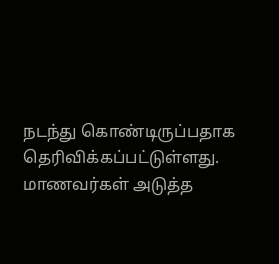நடந்து கொண்டிருப்பதாக தெரிவிக்கப்பட்டுள்ளது. மாணவர்கள் அடுத்த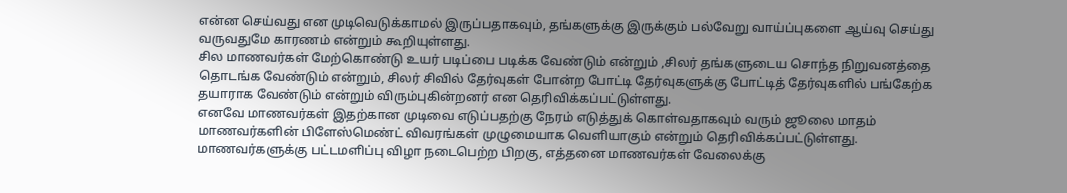என்ன செய்வது என முடிவெடுக்காமல் இருப்பதாகவும், தங்களுக்கு இருக்கும் பல்வேறு வாய்ப்புகளை ஆய்வு செய்து வருவதுமே காரணம் என்றும் கூறியுள்ளது.
சில மாணவர்கள் மேற்கொண்டு உயர் படிப்பை படிக்க வேண்டும் என்றும் ,சிலர் தங்களுடைய சொந்த நிறுவனத்தை தொடங்க வேண்டும் என்றும், சிலர் சிவில் தேர்வுகள் போன்ற போட்டி தேர்வுகளுக்கு போட்டித் தேர்வுகளில் பங்கேற்க தயாராக வேண்டும் என்றும் விரும்புகின்றனர் என தெரிவிக்கப்பட்டுள்ளது.
எனவே மாணவர்கள் இதற்கான முடிவை எடுப்பதற்கு நேரம் எடுத்துக் கொள்வதாகவும் வரும் ஜூலை மாதம் மாணவர்களின் பிளேஸ்மெண்ட் விவரங்கள் முழுமையாக வெளியாகும் என்றும் தெரிவிக்கப்பட்டுள்ளது.
மாணவர்களுக்கு பட்டமளிப்பு விழா நடைபெற்ற பிறகு, எத்தனை மாணவர்கள் வேலைக்கு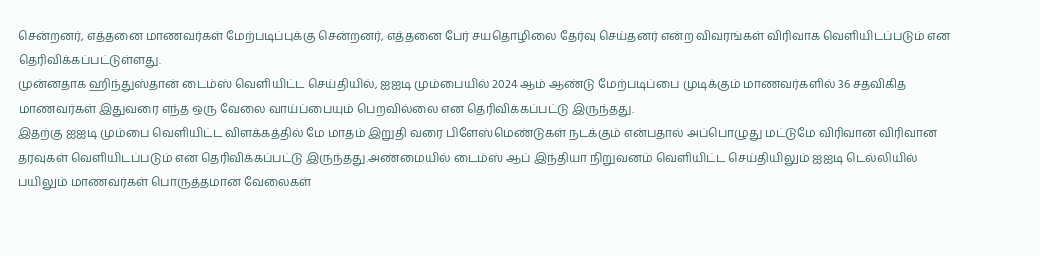சென்றனர், எத்தனை மாணவர்கள் மேற்படிப்புக்கு சென்றனர், எத்தனை பேர் சயதொழிலை தேர்வு செய்தனர் என்ற விவரங்கள் விரிவாக வெளியிடப்படும் என தெரிவிக்கப்பட்டுள்ளது.
முன்னதாக ஹிந்துஸ்தான் டைம்ஸ் வெளியிட்ட செய்தியில், ஐஐடி மும்பையில் 2024 ஆம் ஆண்டு மேற்படிப்பை முடிக்கும் மாணவர்களில் 36 சதவிகித மாணவர்கள் இதுவரை எந்த ஒரு வேலை வாய்ப்பையும் பெறவில்லை என தெரிவிக்கப்பட்டு இருந்தது.
இதற்கு ஐஐடி மும்பை வெளியிட்ட விளக்கத்தில் மே மாதம் இறுதி வரை பிளேஸ்மெண்டுகள் நடக்கும் என்பதால் அப்பொழுது மட்டுமே விரிவான விரிவான தரவுகள் வெளியிடப்படும் என தெரிவிக்கப்பட்டு இருந்தது.அண்மையில் டைம்ஸ் ஆப் இந்தியா நிறுவனம் வெளியிட்ட செய்தியிலும் ஐஐடி டெல்லியில் பயிலும் மாணவர்கள் பொருத்தமான வேலைகள்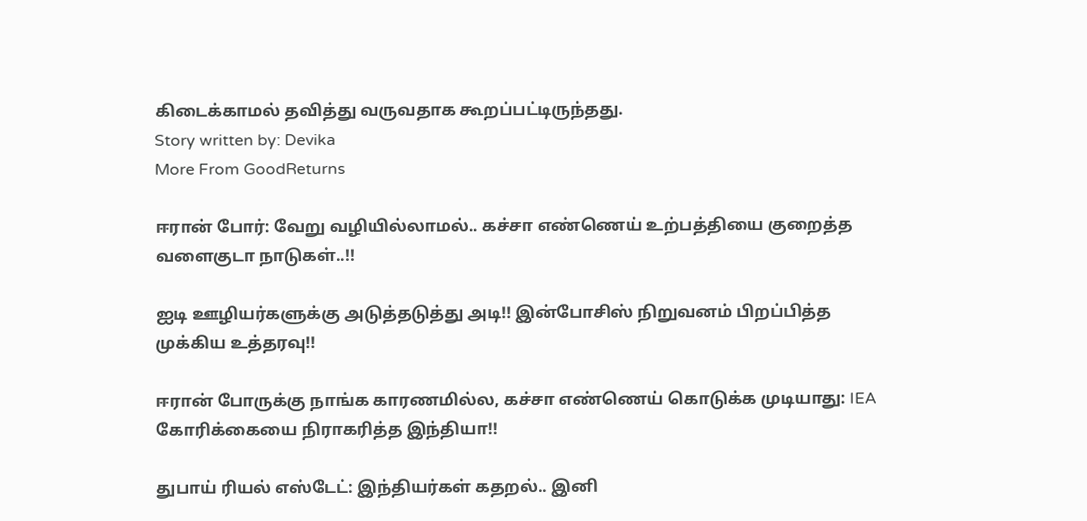கிடைக்காமல் தவித்து வருவதாக கூறப்பட்டிருந்தது.
Story written by: Devika
More From GoodReturns

ஈரான் போர்: வேறு வழியில்லாமல்.. கச்சா எண்ணெய் உற்பத்தியை குறைத்த வளைகுடா நாடுகள்..!!

ஐடி ஊழியர்களுக்கு அடுத்தடுத்து அடி!! இன்போசிஸ் நிறுவனம் பிறப்பித்த முக்கிய உத்தரவு!!

ஈரான் போருக்கு நாங்க காரணமில்ல, கச்சா எண்ணெய் கொடுக்க முடியாது: IEA கோரிக்கையை நிராகரித்த இந்தியா!!

துபாய் ரியல் எஸ்டேட்: இந்தியர்கள் கதறல்.. இனி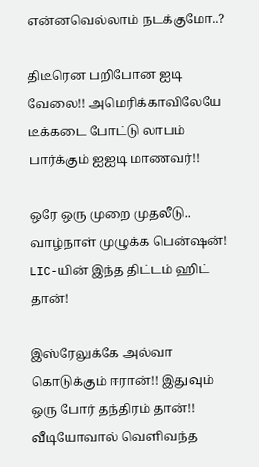என்னவெல்லாம் நடக்குமோ..?

திடீரென பறிபோன ஐடி வேலை!! அமெரிக்காவிலேயே டீக்கடை போட்டு லாபம் பார்க்கும் ஐஐடி மாணவர்!!

ஒரே ஒரு முறை முதலீடு.. வாழ்நாள் முழுக்க பென்ஷன்! LIC-யின் இந்த திட்டம் ஹிட் தான்!

இஸ்ரேலுக்கே அல்வா கொடுக்கும் ஈரான்!! இதுவும் ஒரு போர் தந்திரம் தான்!! வீடியோவால் வெளிவந்த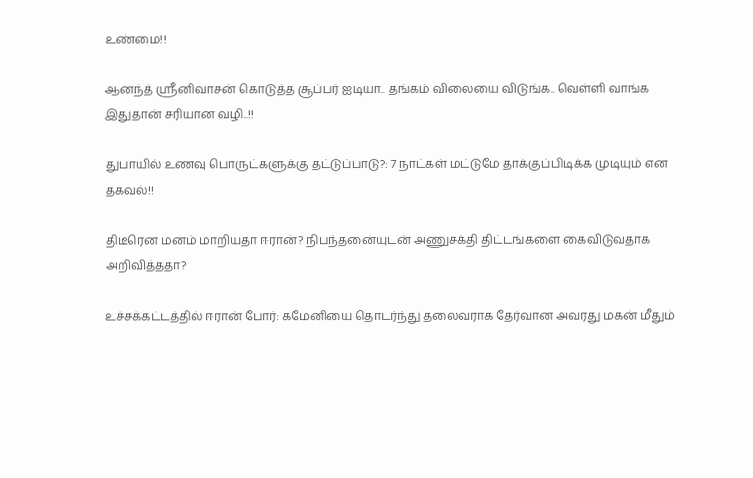உண்மை!!

ஆனந்த் ஸ்ரீனிவாசன் கொடுத்த சூப்பர் ஐடியா.. தங்கம் விலையை விடுங்க.. வெள்ளி வாங்க இதுதான் சரியான வழி..!!

துபாயில் உணவு பொருட்களுக்கு தட்டுப்பாடு?: 7 நாட்கள் மட்டுமே தாக்குப்பிடிக்க முடியும் என தகவல்!!

திடீரென மனம் மாறியதா ஈரான்? நிபந்தனையுடன் அணுசக்தி திட்டங்களை கைவிடுவதாக அறிவித்ததா?

உச்சக்கட்டத்தில் ஈரான் போர்: கமேனியை தொடர்ந்து தலைவராக தேர்வான அவரது மகன் மீதும்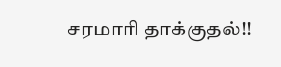சரமாரி தாக்குதல்!!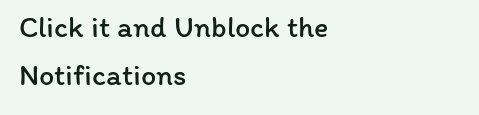Click it and Unblock the Notifications